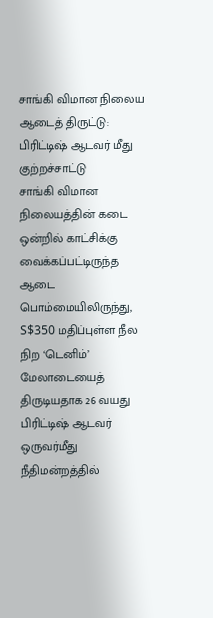சாங்கி விமான நிலைய ஆடைத் திருட்டு: பிரிட்டிஷ் ஆடவர் மீது குற்றச்சாட்டு
சாங்கி விமான நிலையத்தின் கடை ஒன்றில் காட்சிக்கு வைக்கப்பட்டிருந்த ஆடை பொம்மையிலிருந்து, S$350 மதிப்புள்ள நீல நிற ‘டெனிம்’ மேலாடையைத் திருடியதாக 26 வயது பிரிட்டிஷ் ஆடவர் ஒருவர்மீது நீதிமன்றத்தில்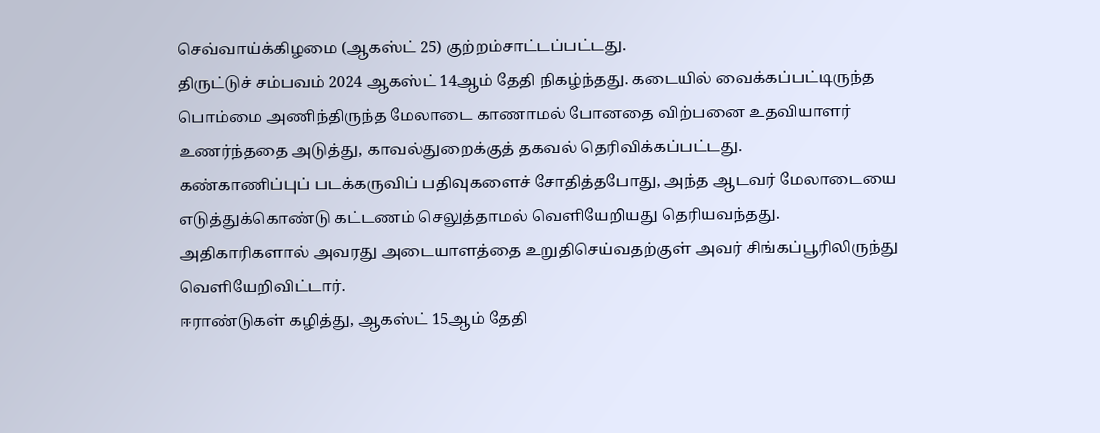செவ்வாய்க்கிழமை (ஆகஸ்ட் 25) குற்றம்சாட்டப்பட்டது.
திருட்டுச் சம்பவம் 2024 ஆகஸ்ட் 14ஆம் தேதி நிகழ்ந்தது. கடையில் வைக்கப்பட்டிருந்த பொம்மை அணிந்திருந்த மேலாடை காணாமல் போனதை விற்பனை உதவியாளர் உணர்ந்ததை அடுத்து, காவல்துறைக்குத் தகவல் தெரிவிக்கப்பட்டது.
கண்காணிப்புப் படக்கருவிப் பதிவுகளைச் சோதித்தபோது, அந்த ஆடவர் மேலாடையை எடுத்துக்கொண்டு கட்டணம் செலுத்தாமல் வெளியேறியது தெரியவந்தது.
அதிகாரிகளால் அவரது அடையாளத்தை உறுதிசெய்வதற்குள் அவர் சிங்கப்பூரிலிருந்து வெளியேறிவிட்டார்.
ஈராண்டுகள் கழித்து, ஆகஸ்ட் 15ஆம் தேதி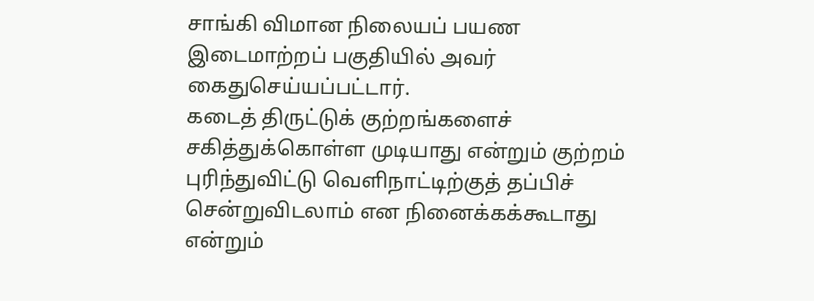சாங்கி விமான நிலையப் பயண இடைமாற்றப் பகுதியில் அவர் கைதுசெய்யப்பட்டார்.
கடைத் திருட்டுக் குற்றங்களைச் சகித்துக்கொள்ள முடியாது என்றும் குற்றம் புரிந்துவிட்டு வெளிநாட்டிற்குத் தப்பிச் சென்றுவிடலாம் என நினைக்கக்கூடாது என்றும்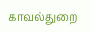காவல்துறை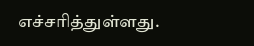எச்சரித்துள்ளது.